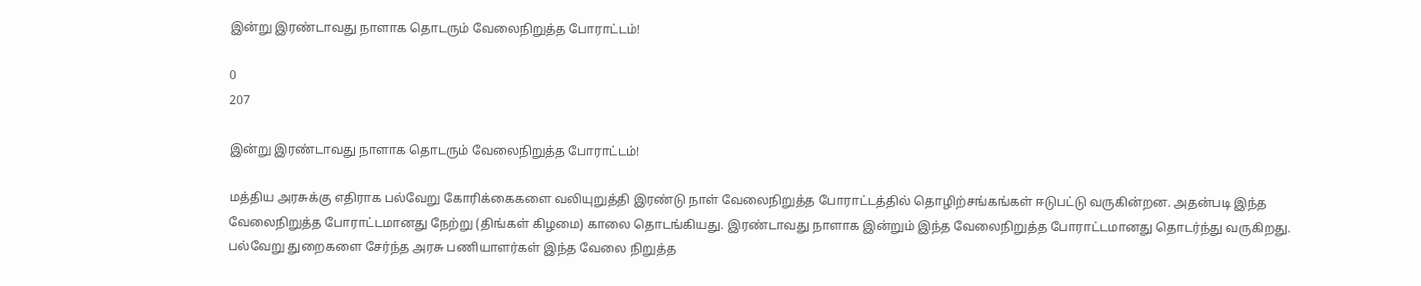இன்று இரண்டாவது நாளாக தொடரும் வேலைநிறுத்த போராட்டம்!

0
207

இன்று இரண்டாவது நாளாக தொடரும் வேலைநிறுத்த போராட்டம்!

மத்திய அரசுக்கு எதிராக பல்வேறு கோரிக்கைகளை வலியுறுத்தி இரண்டு நாள் வேலைநிறுத்த போராட்டத்தில் தொழிற்சங்கங்கள் ஈடுபட்டு வருகின்றன. அதன்படி இந்த வேலைநிறுத்த போராட்டமானது நேற்று (திங்கள் கிழமை) காலை தொடங்கியது. இரண்டாவது நாளாக இன்றும் இந்த வேலைநிறுத்த போராட்டமானது தொடர்ந்து வருகிறது. பல்வேறு துறைகளை சேர்ந்த அரசு பணியாளர்கள் இந்த வேலை நிறுத்த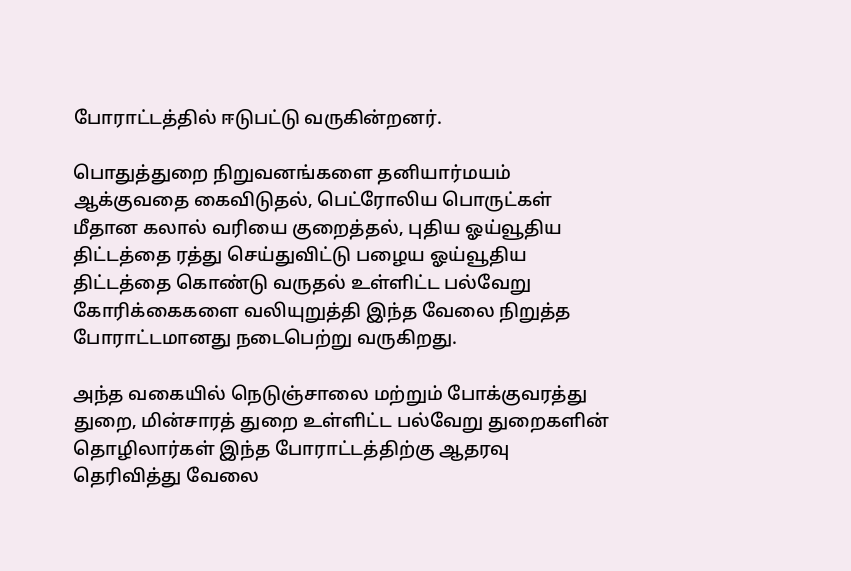போராட்டத்தில் ஈடுபட்டு வருகின்றனர்.

பொதுத்துறை நிறுவனங்களை தனியார்மயம் ஆக்குவதை கைவிடுதல், பெட்ரோலிய பொருட்கள் மீதான கலால் வரியை குறைத்தல், புதிய ஓய்வூதிய திட்டத்தை ரத்து செய்துவிட்டு பழைய ஓய்வூதிய திட்டத்தை கொண்டு வருதல் உள்ளிட்ட பல்வேறு கோரிக்கைகளை வலியுறுத்தி இந்த வேலை நிறுத்த போராட்டமானது நடைபெற்று வருகிறது.

அந்த வகையில் நெடுஞ்சாலை மற்றும் போக்குவரத்து துறை, மின்சாரத் துறை உள்ளிட்ட பல்வேறு துறைகளின் தொழிலார்கள் இந்த போராட்டத்திற்கு ஆதரவு தெரிவித்து வேலை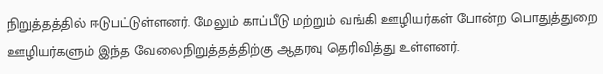நிறுத்தத்தில் ஈடுபட்டுள்ளனர். மேலும் காப்பீடு மற்றும் வங்கி ஊழியர்கள் போன்ற பொதுத்துறை ஊழியர்களும் இந்த வேலைநிறுத்தத்திற்கு ஆதரவு தெரிவித்து உள்ளனர்.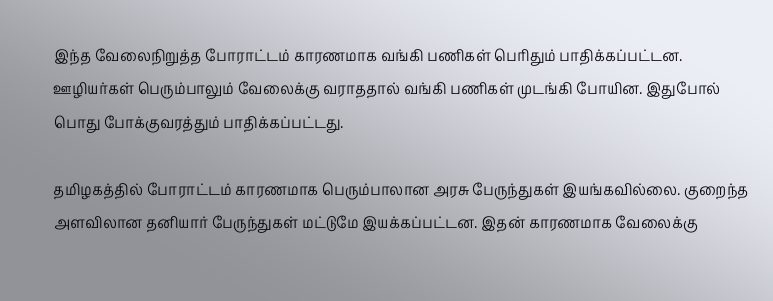இந்த வேலைநிறுத்த போராட்டம் காரணமாக வங்கி பணிகள் பெரிதும் பாதிக்கப்பட்டன. ஊழியர்கள் பெரும்பாலும் வேலைக்கு வராததால் வங்கி பணிகள் முடங்கி போயின. இதுபோல் பொது போக்குவரத்தும் பாதிக்கப்பட்டது.

தமிழகத்தில் போராட்டம் காரணமாக பெரும்பாலான அரசு பேருந்துகள் இயங்கவில்லை. குறைந்த அளவிலான தனியார் பேருந்துகள் மட்டுமே இயக்கப்பட்டன. இதன் காரணமாக வேலைக்கு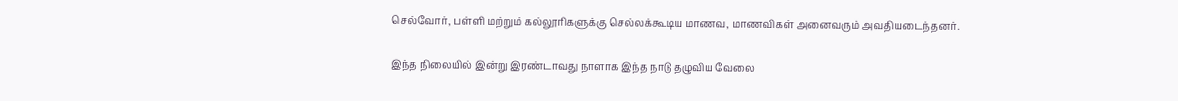செல்வோர், பள்ளி மற்றும் கல்லூரிகளுக்கு செல்லக்கூடிய மாணவ, மாணவிகள் அனைவரும் அவதியடைந்தனர்.

இந்த நிலையில் இன்று இரண்டாவது நாளாக இந்த நாடு தழுவிய வேலை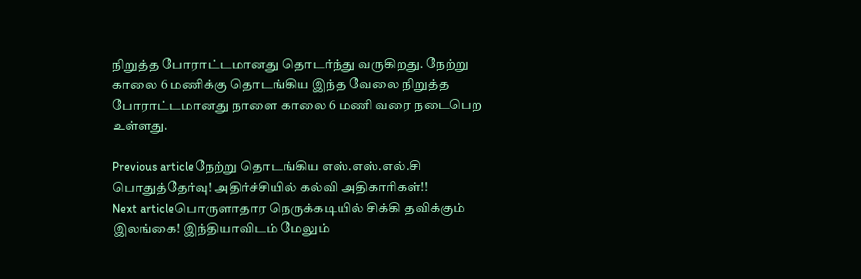நிறுத்த போராட்டமானது தொடர்ந்து வருகிறது. நேற்று காலை 6 மணிக்கு தொடங்கிய இந்த வேலை நிறுத்த போராட்டமானது நாளை காலை 6 மணி வரை நடைபெற உள்ளது.

Previous articleநேற்று தொடங்கிய எஸ்.எஸ்.எல்.சி பொதுத்தேர்வு! அதிர்ச்சியில் கல்வி அதிகாரிகள்!!
Next articleபொருளாதார நெருக்கடியில் சிக்கி தவிக்கும் இலங்கை! இந்தியாவிடம் மேலும்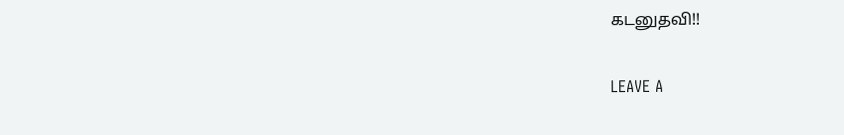கடனுதவி!!

LEAVE A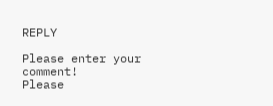REPLY

Please enter your comment!
Please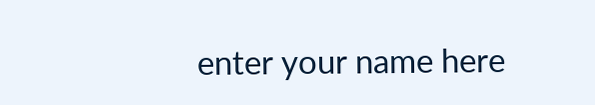enter your name here